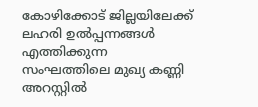കോഴിക്കോട് ജില്ലയിലേക്ക് ലഹരി ഉൽപ്പന്നങ്ങൾ എത്തിക്കുന്ന സംഘത്തിലെ മുഖ്യ കണ്ണി അറസ്റ്റിൽ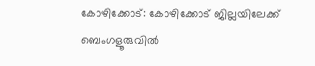കോഴിക്കോട്: കോഴിക്കോട് ജില്ലയിലേക്ക് ബെംഗളൂരുവിൽ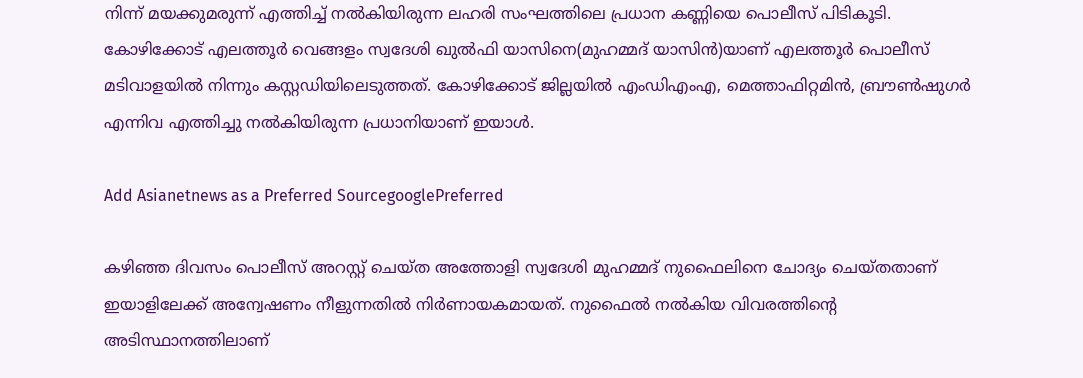നിന്ന് മയക്കുമരുന്ന് എത്തിച്ച് നൽകിയിരുന്ന ലഹരി സംഘത്തിലെ പ്രധാന കണ്ണിയെ പൊലീസ് പിടികൂടി. കോഴിക്കോട് എലത്തൂര്‍ വെങ്ങളം സ്വദേശി ഖുല്‍ഫി യാസിനെ(മുഹമ്മദ് യാസിന്‍)യാണ് എലത്തൂർ പൊലീസ് മടിവാളയിൽ നിന്നും കസ്റ്റഡിയിലെടുത്തത്. കോഴിക്കോട് ജില്ലയിൽ എംഡിഎംഎ, മെത്താഫിറ്റമിന്‍, ബ്രൗണ്‍ഷുഗര്‍ എന്നിവ എത്തിച്ചു നല്‍കിയിരുന്ന പ്രധാനിയാണ് ഇയാൾ.

Add Asianetnews as a Preferred SourcegooglePreferred

കഴിഞ്ഞ ദിവസം പൊലീസ് അറസ്റ്റ് ചെയ്ത അത്തോളി സ്വദേശി മുഹമ്മദ് നുഫൈലിനെ ചോദ്യം ചെയ്തതാണ് ഇയാളിലേക്ക് അന്വേഷണം നീളുന്നതിൽ നിർണായകമായത്. നുഫൈൽ നൽകിയ വിവരത്തിന്റെ അടിസ്ഥാനത്തിലാണ്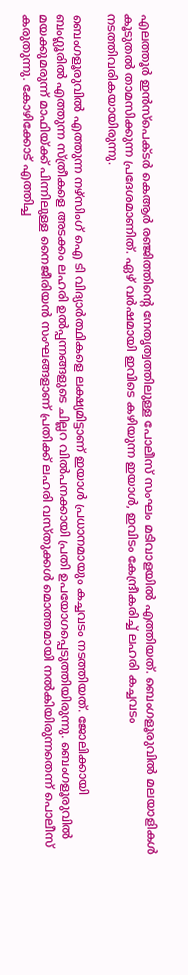എലത്തൂർ ഇന്‍സ്‌പെക്ടര്‍ കെആര്‍ രഞ്ജിത്തിന്റെ നേതൃത്വത്തിലുള്ള പോലീസ് സംഘം മടിവാളയിൽ എത്തിയത്. ബെംഗളൂരുവിൽ മലയാളികള്‍ കൂടുതല്‍ താമസിക്കുന്ന പ്രദേശമാണിത്. ഏഴ് വര്‍ഷമായി ഇവിടെ കഴിയുന്ന ഇയാൾ, ഇവിടം കേന്ദ്രീകരിച്ച് ലഹരി കച്ചവടം നടത്തിവരികയായിരുന്നു.

ബെംഗളൂരുവിൽ എത്തുന്ന നഴ്‌സിംഗ് ഐ ടി വിദ്യാര്‍ത്ഥികളെ ലക്ഷ്യമിട്ടാണ് ഇയാൾ പ്രധാനമായും കച്ചവടം നടത്തിയത്. ജോലിക്കായി ബംഗ്ലൂരില്‍ എത്തുന്ന സ്ത്രീകളെ അടക്കം ലഹരി ഉൽപ്പന്നങ്ങളുടെ ചില്ലറ വില്‍പനക്കായി പ്രതി ഉപയോഗപ്പെടുത്തിയിരുന്നു. ബെംഗളൂരുവിൽ മയക്കുമരുന്ന് മാഫിയ്ക്ക് പിന്നിലുള്ള നൈജീരിയന്‍ സംഘങ്ങളാണ് പ്രതിക്ക് ലഹരി വസ്തുക്കള്‍ മൊത്തമായി നല്‍കിയിരുന്നതെന്ന് പൊലീസ് കരുതുന്നു. കോഴിക്കോട് എത്തിച്ച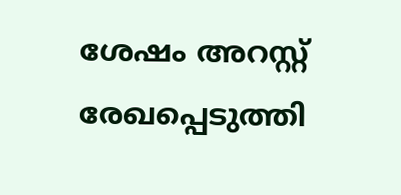ശേഷം അറസ്റ്റ് രേഖപ്പെടുത്തി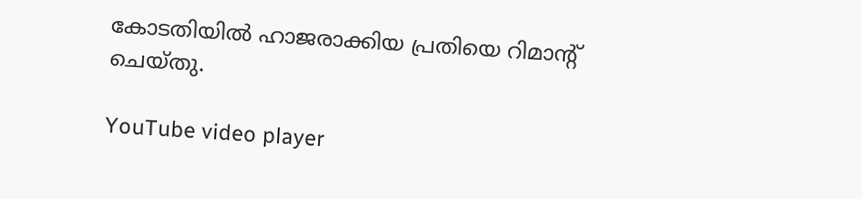കോടതിയില്‍ ഹാജരാക്കിയ പ്രതിയെ റിമാന്റ് ചെയ്തു.

YouTube video player